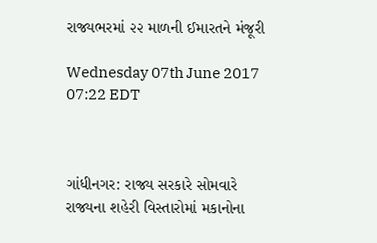રાજ્યભરમાં ૨૨ માળની ઈમારતને મંજૂરી

Wednesday 07th June 2017 07:22 EDT



ગાંધીનગર: રાજ્ય સરકારે સોમવારે રાજ્યના શહેરી વિસ્તારોમાં મકાનોના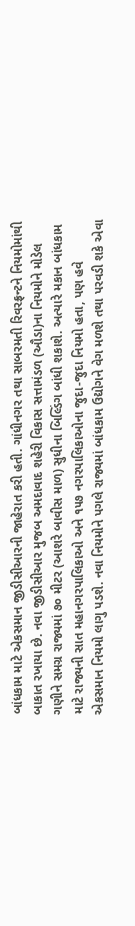બાંધકામ માટે એકસમાન જીડીસીઆરની જાહેરાત કરી હતી. ગાંધીનગર તથા સાબરમતી રિવરફ્રન્ટને નિયમોમાંથી બાકાત રખાયા છે. નવા જીડીસીઆર મુજબ અમદાવાદ શહેરી વિકાસ સત્તામંડળ (ઔડા)ના નિયમોને મોડેલ ગણીને સમગ્ર રાજ્યમાં ૭૦ મીટર (આશરે બાવીસ માળ) સુધીના બિલ્ડિંગ બાંધી શકાશે. અત્યારે મકાન બાંધકામ માટે રાજ્યની સાત મહાનગરપાલિકાઓ અને ૧૫૭ નગરપાલિકાઓના જુદા-જુદા નિયમો હતા, પણ હવે એકસમાન નિયમો લાગુ પડશે. નવા નિયમોને પગલે રાજ્યમાં બાંધકામ ઉદ્યોગને વેગ મળશે તથા પરવડી શકે એવા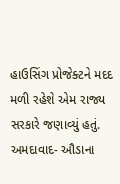હાઉસિંગ પ્રોજેક્ટને મદદ મળી રહેશે એમ રાજ્ય સરકારે જણાવ્યું હતું. અમદાવાદ- ઔડાના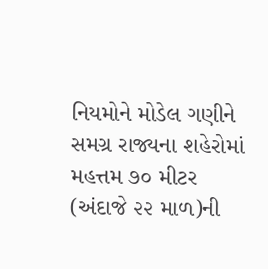નિયમોને મોડેલ ગણીને સમગ્ર રાજ્યના શહેરોમાં મહત્તમ ૭૦ મીટર (અંદાજે ૨૨ માળ)ની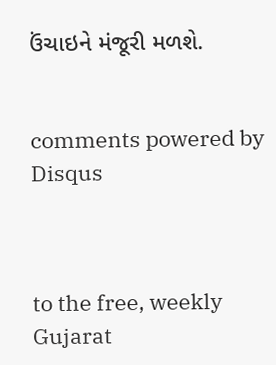ઉંચાઇને મંજૂરી મળશે.


comments powered by Disqus



to the free, weekly Gujarat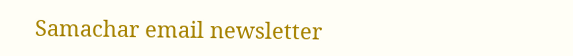Samachar email newsletter